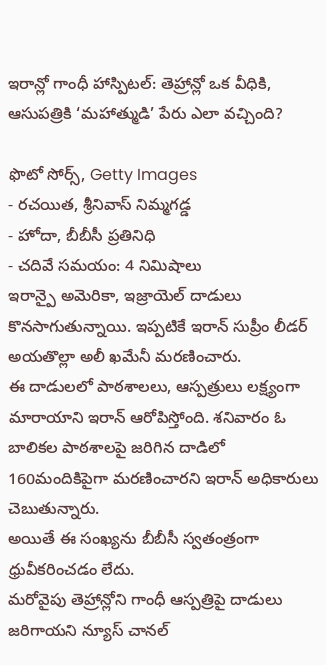ఇరాన్లో గాంధీ హాస్పిటల్: తెహ్రాన్లో ఒక వీధికి, ఆసుపత్రికి ‘మహాత్ముడి’ పేరు ఎలా వచ్చింది?

ఫొటో సోర్స్, Getty Images
- రచయిత, శ్రీనివాస్ నిమ్మగడ్డ
- హోదా, బీబీసీ ప్రతినిధి
- చదివే సమయం: 4 నిమిషాలు
ఇరాన్పై అమెరికా, ఇజ్రాయెల్ దాడులు కొనసాగుతున్నాయి. ఇప్పటికే ఇరాన్ సుప్రీం లీడర్ అయతొల్లా అలీ ఖమేనీ మరణించారు.
ఈ దాడులలో పాఠశాలలు, ఆస్పత్రులు లక్ష్యంగా మారాయాని ఇరాన్ ఆరోపిస్తోంది. శనివారం ఓ బాలికల పాఠశాలపై జరిగిన దాడిలో 160మందికిపైగా మరణించారని ఇరాన్ అధికారులు చెబుతున్నారు.
అయితే ఈ సంఖ్యను బీబీసీ స్వతంత్రంగా ధ్రువీకరించడం లేదు.
మరోవైపు తెహ్రాన్లోని గాంధీ ఆస్పత్రిపై దాడులు జరిగాయని న్యూస్ చానల్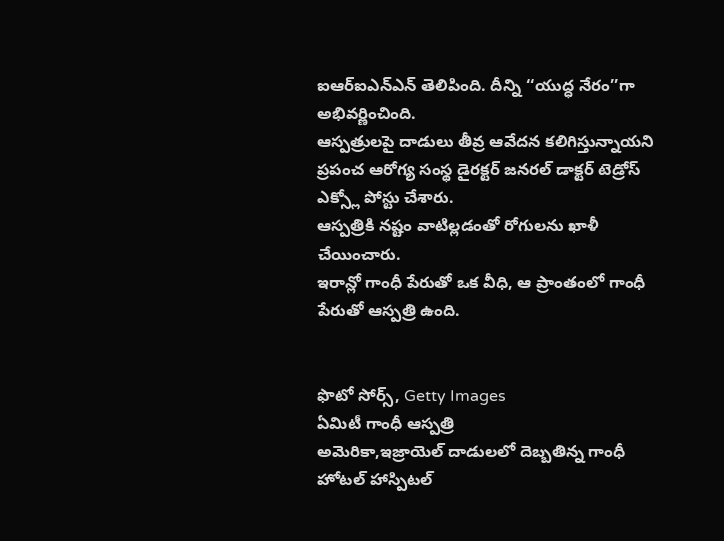ఐఆర్ఐఎన్ఎన్ తెలిపింది. దీన్ని ‘‘యుద్ధ నేరం’’గా అభివర్ణించింది.
ఆస్పత్రులపై దాడులు తీవ్ర ఆవేదన కలిగిస్తున్నాయని ప్రపంచ ఆరోగ్య సంస్థ డైరక్టర్ జనరల్ డాక్టర్ టెడ్రోస్ ఎక్స్లో పోస్టు చేశారు.
ఆస్పత్రికి నష్టం వాటిల్లడంతో రోగులను ఖాళీ చేయించారు.
ఇరాన్లో గాంధీ పేరుతో ఒక వీధి, ఆ ప్రాంతంలో గాంధీ పేరుతో ఆస్పత్రి ఉంది.


ఫొటో సోర్స్, Getty Images
ఏమిటీ గాంధీ ఆస్పత్రి
అమెరికా,ఇజ్రాయెల్ దాడులలో దెబ్బతిన్న గాంధీ హోటల్ హాస్పిటల్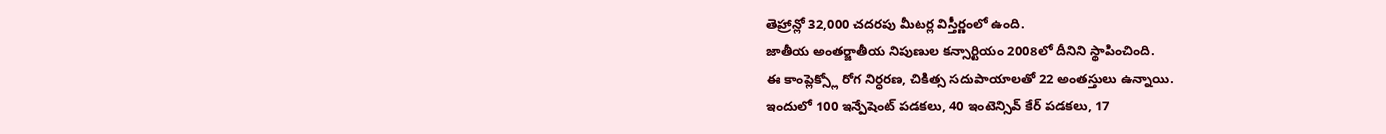తెహ్రాన్లో 32,000 చదరపు మీటర్ల విస్తీర్ణంలో ఉంది.
జాతీయ అంతర్జాతీయ నిపుణుల కన్సార్టియం 2008లో దీనిని స్థాపించింది.
ఈ కాంప్లెక్స్లో రోగ నిర్ధరణ, చికిత్స సదుపాయాలతో 22 అంతస్తులు ఉన్నాయి.
ఇందులో 100 ఇన్పేషెంట్ పడకలు, 40 ఇంటెన్సివ్ కేర్ పడకలు, 17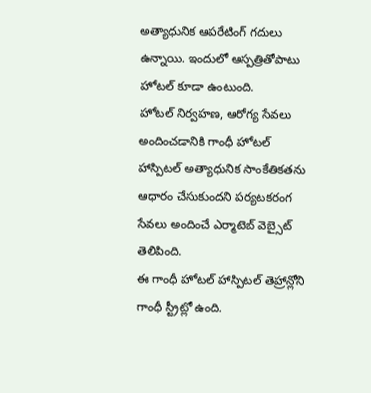అత్యాధునిక ఆపరేటింగ్ గదులు ఉన్నాయి. ఇందులో ఆస్పత్రితోపాటు హోటల్ కూడా ఉంటుంది.
హోటల్ నిర్వహణ, ఆరోగ్య సేవలు అందించడానికి గాంధీ హోటల్ హాస్పిటల్ అత్యాధునిక సాంకేతికతను ఆధారం చేసుకుందని పర్యటకరంగ సేవలు అందించే ఎర్మాటెబ్ వెబ్సైట్ తెలిపింది.
ఈ గాంధీ హోటల్ హాస్పిటల్ తెహ్రాన్లోని గాంధీ స్ట్రీట్లో ఉంది.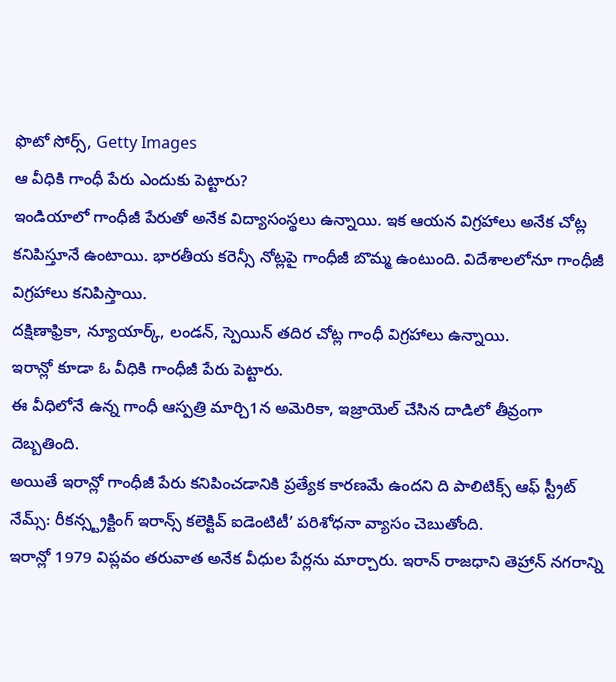ఫొటో సోర్స్, Getty Images
ఆ వీధికి గాంధీ పేరు ఎందుకు పెట్టారు?
ఇండియాలో గాంధీజీ పేరుతో అనేక విద్యాసంస్థలు ఉన్నాయి. ఇక ఆయన విగ్రహాలు అనేక చోట్ల కనిపిస్తూనే ఉంటాయి. భారతీయ కరెన్సీ నోట్లపై గాంధీజీ బొమ్మ ఉంటుంది. విదేశాలలోనూ గాంధీజీ విగ్రహాలు కనిపిస్తాయి.
దక్షిణాఫ్రికా, న్యూయార్క్, లండన్, స్పెయిన్ తదిర చోట్ల గాంధీ విగ్రహాలు ఉన్నాయి.
ఇరాన్లో కూడా ఓ వీధికి గాంధీజీ పేరు పెట్టారు.
ఈ వీధిలోనే ఉన్న గాంధీ ఆస్పత్రి మార్చి1న అమెరికా, ఇజ్రాయెల్ చేసిన దాడిలో తీవ్రంగా దెబ్బతింది.
అయితే ఇరాన్లో గాంధీజీ పేరు కనిపించడానికి ప్రత్యేక కారణమే ఉందని ది పాలిటిక్స్ ఆఫ్ స్ట్రీట్ నేమ్స్: రీకన్స్ట్రక్టింగ్ ఇరాన్స్ కలెక్టివ్ ఐడెంటిటీ’ పరిశోధనా వ్యాసం చెబుతోంది.
ఇరాన్లో 1979 విప్లవం తరువాత అనేక వీధుల పేర్లను మార్చారు. ఇరాన్ రాజధాని తెహ్రాన్ నగరాన్ని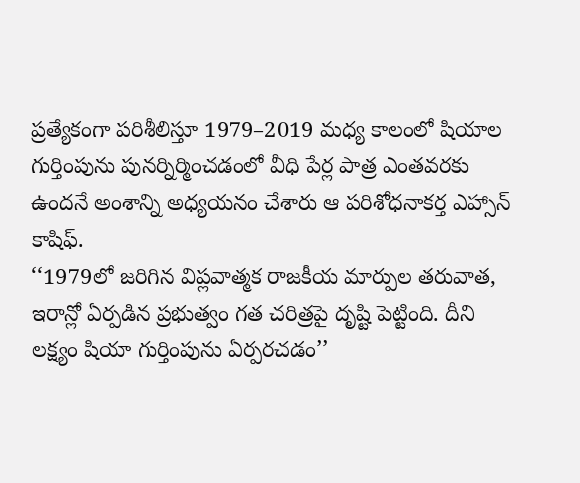ప్రత్యేకంగా పరిశీలిస్తూ 1979–2019 మధ్య కాలంలో షియాల గుర్తింపును పునర్నిర్మించడంలో వీధి పేర్ల పాత్ర ఎంతవరకు ఉందనే అంశాన్ని అధ్యయనం చేశారు ఆ పరిశోధనాకర్త ఎహ్సాన్ కాషిఫ్.
‘‘1979లో జరిగిన విప్లవాత్మక రాజకీయ మార్పుల తరువాత, ఇరాన్లో ఏర్పడిన ప్రభుత్వం గత చరిత్రపై దృష్టి పెట్టింది. దీని లక్ష్యం షియా గుర్తింపును ఏర్పరచడం’’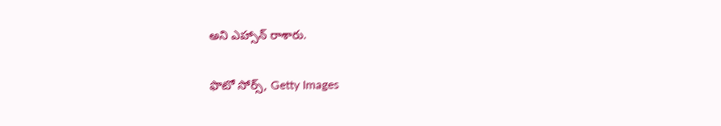అని ఎహ్సాన్ రాశారు.

ఫొటో సోర్స్, Getty Images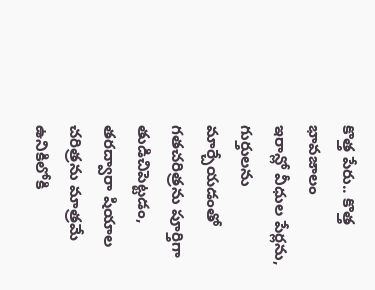కొత్త పేరు.. కొత్త భావజాలం
ఇరాన్లో వీధుల పేర్లను, గుర్తులను మార్చేయడంతో గతచరిత్రను పూర్తిగా తుడిచిపెట్టడం, తరద్వారా షియాల చరిత్రను మాత్రమే ఉనికిలోకి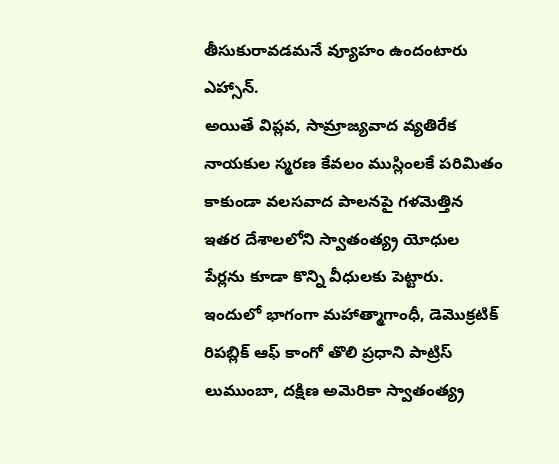తీసుకురావడమనే వ్యూహం ఉందంటారు ఎహ్సాన్.
అయితే విప్లవ, సామ్రాజ్యవాద వ్యతిరేక నాయకుల స్మరణ కేవలం ముస్లింలకే పరిమితం కాకుండా వలసవాద పాలనపై గళమెత్తిన ఇతర దేశాలలోని స్వాతంత్య్ర యోధుల పేర్లను కూడా కొన్ని వీధులకు పెట్టారు.
ఇందులో భాగంగా మహాత్మాగాంధీ, డెమొక్రటిక్ రిపబ్లిక్ ఆఫ్ కాంగో తొలి ప్రధాని పాట్రిస్ లుముంబా, దక్షిణ అమెరికా స్వాతంత్య్ర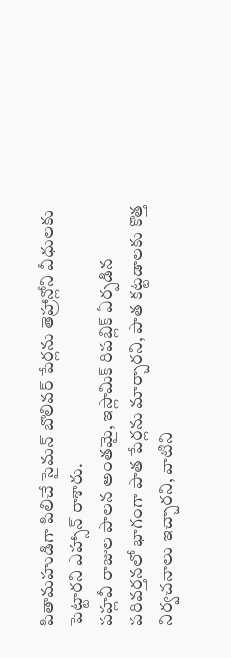పితామహుడిగా పిలిచే సైమన్ బొలివర్ పేర్లను తెహ్రాన్లోని వీధులకు పెట్టారని ఎహ్సాన్ రాశారు.
పహ్లవీ రాజుల పాలన అంతమై, ఇస్లామిక్ రిపబ్లిక్ ఏర్పడిన పరివర్తనలో భాగంగా పాత పేర్లను మార్చారని, పాత కట్టడాలకు కొత్త నిర్వచనాలు ఇచ్చారని, వాటిని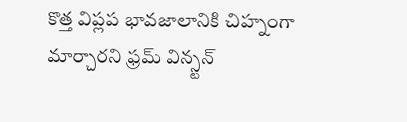కొత్త విప్లప భావజాలానికి చిహ్నంగా మార్చారని ఫ్రమ్ విన్స్టన్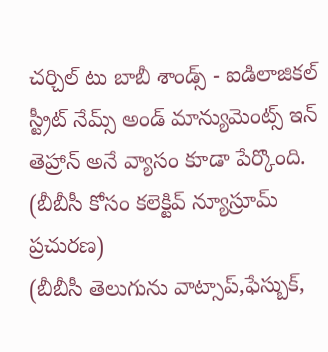చర్చిల్ టు బాబీ శాండ్స్ - ఐడిలాజికల్ స్ట్రీట్ నేమ్స్ అండ్ మాన్యుమెంట్స్ ఇన్ తెహ్రాన్ అనే వ్యాసం కూడా పేర్కొంది.
(బీబీసీ కోసం కలెక్టివ్ న్యూస్రూమ్ ప్రచురణ)
(బీబీసీ తెలుగును వాట్సాప్,ఫేస్బుక్,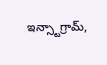ఇన్స్టాగ్రామ్,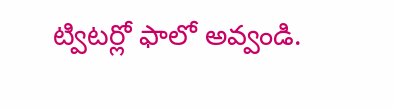ట్విటర్లో ఫాలో అవ్వండి.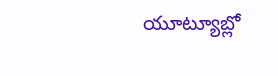యూట్యూబ్లో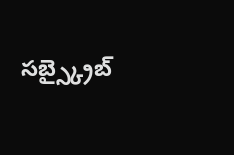సబ్స్క్రైబ్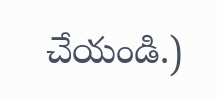చేయండి.)